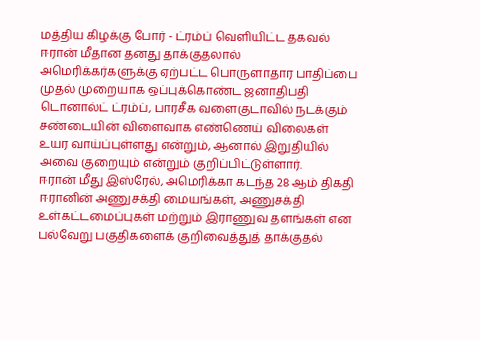மத்திய கிழக்கு போர் - ட்ரம்ப் வெளியிட்ட தகவல்
ஈரான் மீதான தனது தாக்குதலால் அமெரிக்கர்களுக்கு ஏற்பட்ட பொருளாதார பாதிப்பை முதல் முறையாக ஒப்புக்கொண்ட ஜனாதிபதி டொனால்ட் ட்ரம்ப், பாரசீக வளைகுடாவில் நடக்கும் சண்டையின் விளைவாக எண்ணெய் விலைகள் உயர வாய்ப்புள்ளது என்றும், ஆனால் இறுதியில் அவை குறையும் என்றும் குறிப்பிட்டுள்ளார்.
ஈரான் மீது இஸ்ரேல், அமெரிக்கா கடந்த 28 ஆம் திகதி ஈரானின் அணுசக்தி மையங்கள், அணுசக்தி உள்கட்டமைப்புகள் மற்றும் இராணுவ தளங்கள் என பல்வேறு பகுதிகளைக் குறிவைத்துத் தாக்குதல்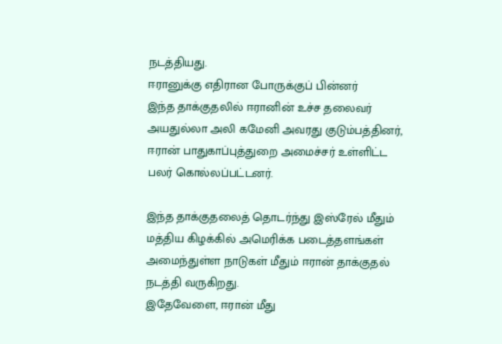நடத்தியது.
ஈரானுக்கு எதிரான போருக்குப் பின்னர்
இந்த தாக்குதலில் ஈரானின் உச்ச தலைவர் அயதுல்லா அலி கமேனி அவரது குடும்பத்தினர், ஈரான் பாதுகாப்புத்துறை அமைச்சர் உள்ளிட்ட பலர் கொல்லப்பட்டனர்.

இந்த தாக்குதலைத் தொடர்ந்து இஸ்ரேல் மீதும் மத்திய கிழக்கில் அமெரிக்க படைத்தளங்கள் அமைந்துள்ள நாடுகள் மீதும் ஈரான் தாக்குதல் நடத்தி வருகிறது.
இதேவேளை, ஈரான் மீது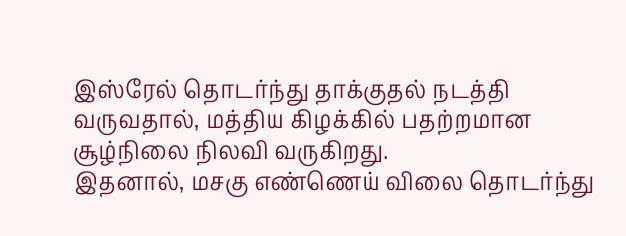இஸ்ரேல் தொடர்ந்து தாக்குதல் நடத்தி வருவதால், மத்திய கிழக்கில் பதற்றமான சூழ்நிலை நிலவி வருகிறது.
இதனால், மசகு எண்ணெய் விலை தொடர்ந்து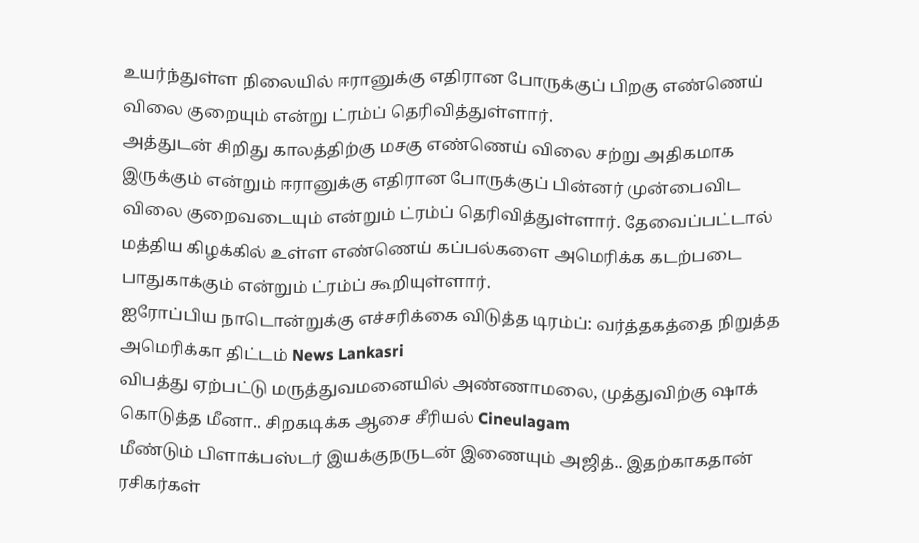உயர்ந்துள்ள நிலையில் ஈரானுக்கு எதிரான போருக்குப் பிறகு எண்ணெய் விலை குறையும் என்று ட்ரம்ப் தெரிவித்துள்ளார்.
அத்துடன் சிறிது காலத்திற்கு மசகு எண்ணெய் விலை சற்று அதிகமாக இருக்கும் என்றும் ஈரானுக்கு எதிரான போருக்குப் பின்னர் முன்பைவிட விலை குறைவடையும் என்றும் ட்ரம்ப் தெரிவித்துள்ளார். தேவைப்பட்டால் மத்திய கிழக்கில் உள்ள எண்ணெய் கப்பல்களை அமெரிக்க கடற்படை பாதுகாக்கும் என்றும் ட்ரம்ப் கூறியுள்ளார்.
ஐரோப்பிய நாடொன்றுக்கு எச்சரிக்கை விடுத்த டிரம்ப்: வர்த்தகத்தை நிறுத்த அமெரிக்கா திட்டம் News Lankasri
விபத்து ஏற்பட்டு மருத்துவமனையில் அண்ணாமலை, முத்துவிற்கு ஷாக் கொடுத்த மீனா.. சிறகடிக்க ஆசை சீரியல் Cineulagam
மீண்டும் பிளாக்பஸ்டர் இயக்குநருடன் இணையும் அஜித்.. இதற்காகதான் ரசிகர்கள்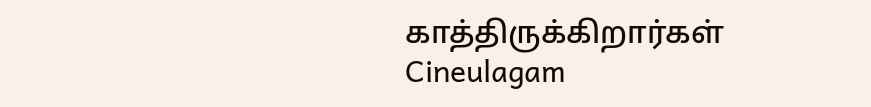காத்திருக்கிறார்கள் Cineulagam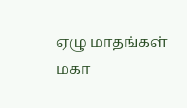ஏழு மாதங்கள் மகா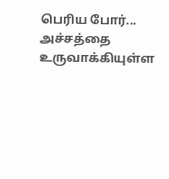பெரிய போர்... அச்சத்தை உருவாக்கியுள்ள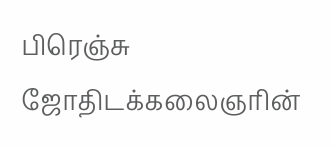பிரெஞ்சு ஜோதிடக்கலைஞரின்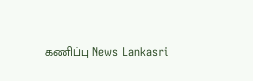கணிப்பு News Lankasri